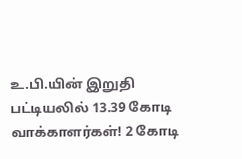உ.பி.யின் இறுதி பட்டியலில் 13.39 கோடி வாக்காளர்கள்! 2 கோடி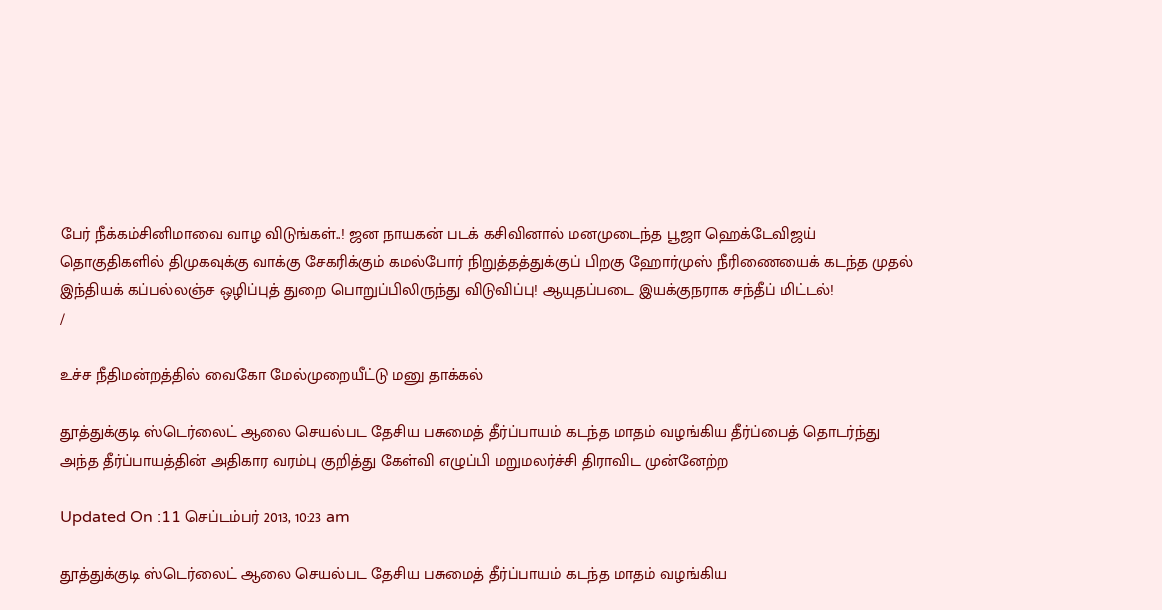பேர் நீக்கம்சினிமாவை வாழ விடுங்கள்..! ஜன நாயகன் படக் கசிவினால் மனமுடைந்த பூஜா ஹெக்டேவிஜய் தொகுதிகளில் திமுகவுக்கு வாக்கு சேகரிக்கும் கமல்போர் நிறுத்தத்துக்குப் பிறகு ஹோர்முஸ் நீரிணையைக் கடந்த முதல் இந்தியக் கப்பல்லஞ்ச ஒழிப்புத் துறை பொறுப்பிலிருந்து விடுவிப்பு! ஆயுதப்படை இயக்குநராக சந்தீப் மிட்டல்!
/

உச்ச நீதிமன்றத்தில் வைகோ மேல்முறையீட்டு மனு தாக்கல்

தூத்துக்குடி ஸ்டெர்லைட் ஆலை செயல்பட தேசிய பசுமைத் தீர்ப்பாயம் கடந்த மாதம் வழங்கிய தீர்ப்பைத் தொடர்ந்து அந்த தீர்ப்பாயத்தின் அதிகார வரம்பு குறித்து கேள்வி எழுப்பி மறுமலர்ச்சி திராவிட முன்னேற்ற

Updated On :11 செப்டம்பர் 2013, 10:23 am

தூத்துக்குடி ஸ்டெர்லைட் ஆலை செயல்பட தேசிய பசுமைத் தீர்ப்பாயம் கடந்த மாதம் வழங்கிய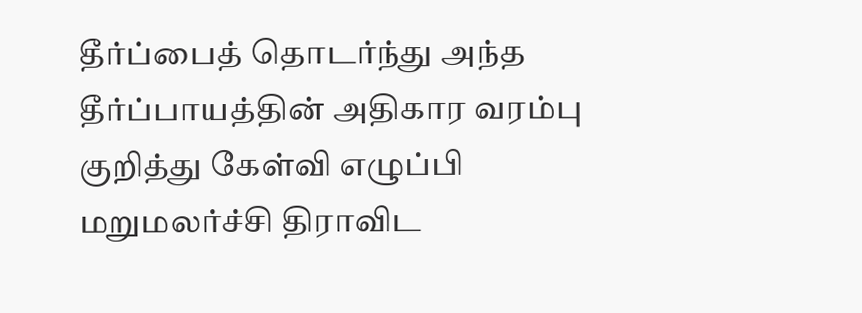தீர்ப்பைத் தொடர்ந்து அந்த தீர்ப்பாயத்தின் அதிகார வரம்பு குறித்து கேள்வி எழுப்பி மறுமலர்ச்சி திராவிட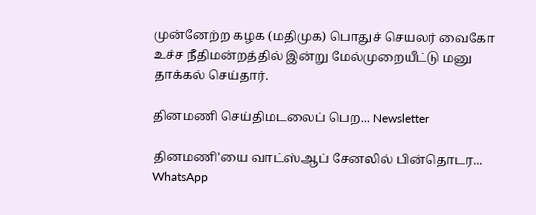முன்னேற்ற கழக (மதிமுக) பொதுச் செயலர் வைகோ உச்ச நீதிமன்றத்தில் இன்று மேல்முறையீட்டு மனு தாக்கல் செய்தார்.

தினமணி செய்திமடலைப் பெற... Newsletter

தினமணி'யை வாட்ஸ்ஆப் சேனலில் பின்தொடர... WhatsApp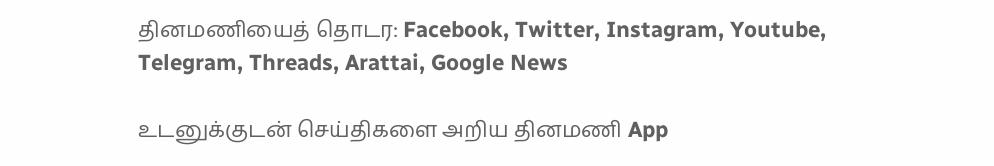தினமணியைத் தொடர: Facebook, Twitter, Instagram, Youtube, Telegram, Threads, Arattai, Google News

உடனுக்குடன் செய்திகளை அறிய தினமணி App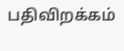பதிவிறக்கம்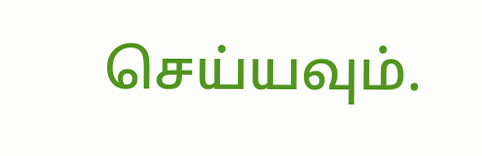செய்யவும்.